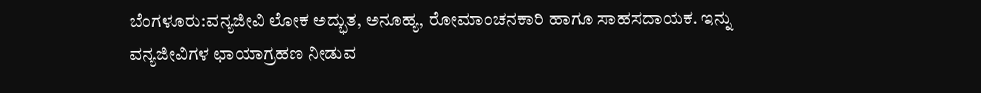ಬೆಂಗಳೂರು:ವನ್ಯಜೀವಿ ಲೋಕ ಅದ್ಭುತ, ಅನೂಹ್ಯ, ರೋಮಾಂಚನಕಾರಿ ಹಾಗೂ ಸಾಹಸದಾಯಕ. ಇನ್ನು ವನ್ಯಜೀವಿಗಳ ಛಾಯಾಗ್ರಹಣ ನೀಡುವ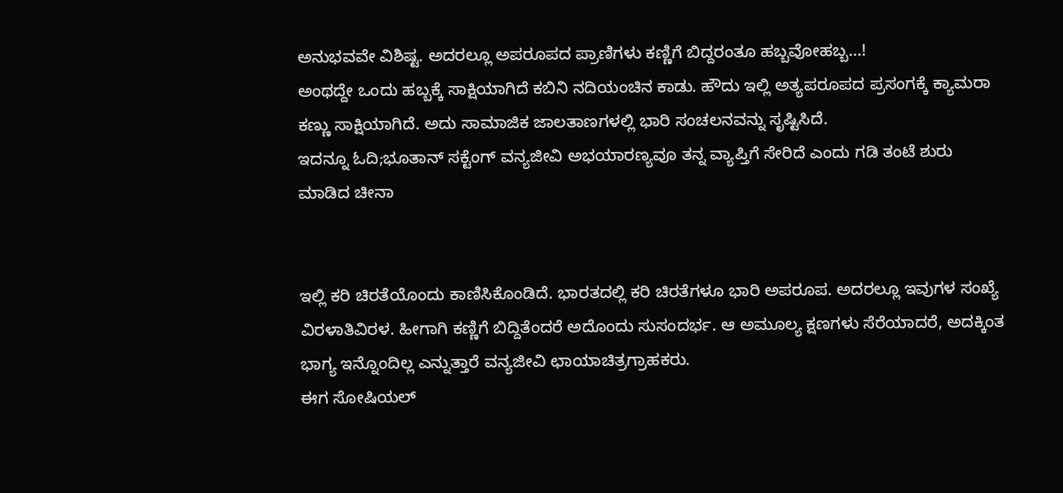ಅನುಭವವೇ ವಿಶಿಷ್ಟ. ಅದರಲ್ಲೂ ಅಪರೂಪದ ಪ್ರಾಣಿಗಳು ಕಣ್ಣಿಗೆ ಬಿದ್ದರಂತೂ ಹಬ್ಬವೋಹಬ್ಬ…!
ಅಂಥದ್ದೇ ಒಂದು ಹಬ್ಬಕ್ಕೆ ಸಾಕ್ಷಿಯಾಗಿದೆ ಕಬಿನಿ ನದಿಯಂಚಿನ ಕಾಡು. ಹೌದು ಇಲ್ಲಿ ಅತ್ಯಪರೂಪದ ಪ್ರಸಂಗಕ್ಕೆ ಕ್ಯಾಮರಾ ಕಣ್ಣು ಸಾಕ್ಷಿಯಾಗಿದೆ. ಅದು ಸಾಮಾಜಿಕ ಜಾಲತಾಣಗಳಲ್ಲಿ ಭಾರಿ ಸಂಚಲನವನ್ನು ಸೃಷ್ಟಿಸಿದೆ.
ಇದನ್ನೂ ಓದಿ;ಭೂತಾನ್ ಸಕ್ಟೆಂಗ್ ವನ್ಯಜೀವಿ ಅಭಯಾರಣ್ಯವೂ ತನ್ನ ವ್ಯಾಪ್ತಿಗೆ ಸೇರಿದೆ ಎಂದು ಗಡಿ ತಂಟೆ ಶುರು ಮಾಡಿದ ಚೀನಾ


ಇಲ್ಲಿ ಕರಿ ಚಿರತೆಯೊಂದು ಕಾಣಿಸಿಕೊಂಡಿದೆ. ಭಾರತದಲ್ಲಿ ಕರಿ ಚಿರತೆಗಳೂ ಭಾರಿ ಅಪರೂಪ. ಅದರಲ್ಲೂ ಇವುಗಳ ಸಂಖ್ಯೆ ವಿರಳಾತಿವಿರಳ. ಹೀಗಾಗಿ ಕಣ್ಣಿಗೆ ಬಿದ್ದಿತೆಂದರೆ ಅದೊಂದು ಸುಸಂದರ್ಭ. ಆ ಅಮೂಲ್ಯ ಕ್ಷಣಗಳು ಸೆರೆಯಾದರೆ, ಅದಕ್ಕಿಂತ ಭಾಗ್ಯ ಇನ್ನೊಂದಿಲ್ಲ ಎನ್ನುತ್ತಾರೆ ವನ್ಯಜೀವಿ ಛಾಯಾಚಿತ್ರಗ್ರಾಹಕರು.
ಈಗ ಸೋಷಿಯಲ್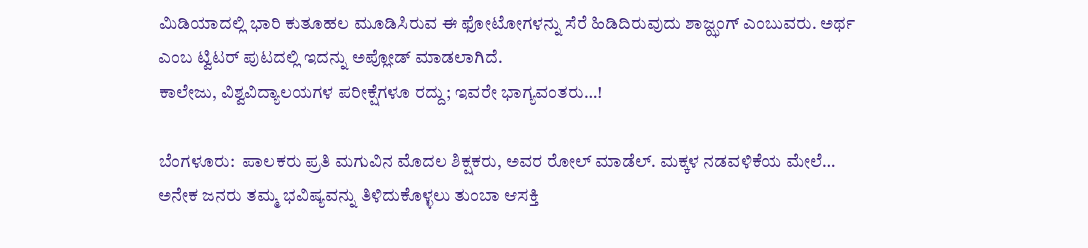ಮಿಡಿಯಾದಲ್ಲಿ ಭಾರಿ ಕುತೂಹಲ ಮೂಡಿಸಿರುವ ಈ ಫೋಟೋಗಳನ್ನು ಸೆರೆ ಹಿಡಿದಿರುವುದು ಶಾಜ್ಝಂಗ್ ಎಂಬುವರು. ಅರ್ಥ ಎಂಬ ಟ್ವಿಟರ್ ಪುಟದಲ್ಲಿ ಇದನ್ನು ಅಪ್ಲೋಡ್ ಮಾಡಲಾಗಿದೆ.
ಕಾಲೇಜು, ವಿಶ್ವವಿದ್ಯಾಲಯಗಳ ಪರೀಕ್ಷೆಗಳೂ ರದ್ದು; ಇವರೇ ಭಾಗ್ಯವಂತರು…!

ಬೆಂಗಳೂರು:  ಪಾಲಕರು ಪ್ರತಿ ಮಗುವಿನ ಮೊದಲ ಶಿಕ್ಷಕರು, ಅವರ ರೋಲ್ ಮಾಡೆಲ್. ಮಕ್ಕಳ ನಡವಳಿಕೆಯ ಮೇಲೆ…
ಅನೇಕ ಜನರು ತಮ್ಮ ಭವಿಷ್ಯವನ್ನು ತಿಳಿದುಕೊಳ್ಳಲು ತುಂಬಾ ಆಸಕ್ತಿ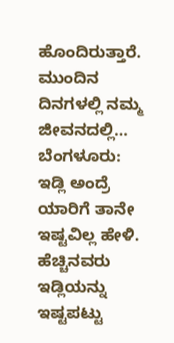ಹೊಂದಿರುತ್ತಾರೆ. ಮುಂದಿನ ದಿನಗಳಲ್ಲಿ ನಮ್ಮ ಜೀವನದಲ್ಲಿ…
ಬೆಂಗಳೂರು:  ಇಡ್ಲಿ ಅಂದ್ರೆ ಯಾರಿಗೆ ತಾನೇ ಇಷ್ಟವಿಲ್ಲ ಹೇಳಿ.  ಹೆಚ್ಚಿನವರು ಇಡ್ಲಿಯನ್ನು ಇಷ್ಟಪಟ್ಟು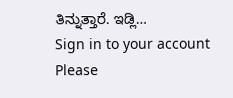ತಿನ್ನುತ್ತಾರೆ. ಇಡ್ಲಿ…
Sign in to your account
Please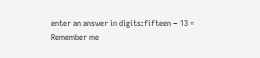enter an answer in digits:fifteen − 13 =
Remember me